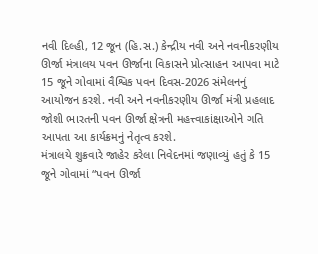નવી દિલ્હી, 12 જૂન (હિ.સ.) કેન્દ્રીય નવી અને નવનીકરણીય ઊર્જા મંત્રાલય પવન ઊર્જાના વિકાસને પ્રોત્સાહન આપવા માટે 15 જૂને ગોવામાં વૈશ્વિક પવન દિવસ-2026 સંમેલનનું આયોજન કરશે. નવી અને નવનીકરણીય ઊર્જા મંત્રી પ્રહલાદ જોશી ભારતની પવન ઊર્જા ક્ષેત્રની મહત્ત્વાકાંક્ષાઓને ગતિ આપતા આ કાર્યક્રમનું નેતૃત્વ કરશે.
મંત્રાલયે શુક્રવારે જાહેર કરેલા નિવેદનમાં જણાવ્યું હતું કે 15 જૂને ગોવામાં “પવન ઊર્જા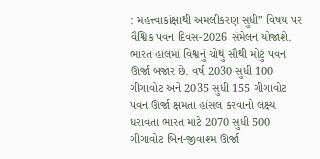: મહત્ત્વાકાંક્ષાથી અમલીકરણ સુધી” વિષય પર વૈશ્વિક પવન દિવસ-2026 સંમેલન યોજાશે. ભારત હાલમાં વિશ્વનું ચોથું સૌથી મોટું પવન ઊર્જા બજાર છે. વર્ષ 2030 સુધી 100 ગીગાવોટ અને 2035 સુધી 155 ગીગાવોટ પવન ઊર્જા ક્ષમતા હાંસલ કરવાનો લક્ષ્ય ધરાવતા ભારત માટે 2070 સુધી 500 ગીગાવોટ બિન-જીવાશ્મ ઊર્જા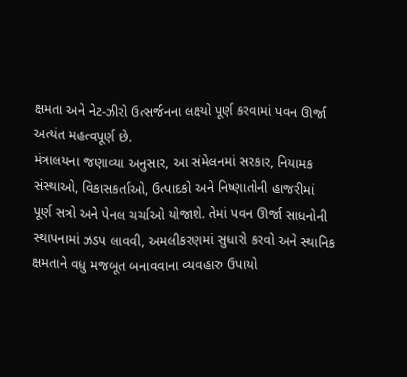ક્ષમતા અને નેટ-ઝીરો ઉત્સર્જનના લક્ષ્યો પૂર્ણ કરવામાં પવન ઊર્જા અત્યંત મહત્વપૂર્ણ છે.
મંત્રાલયના જણાવ્યા અનુસાર, આ સંમેલનમાં સરકાર, નિયામક સંસ્થાઓ, વિકાસકર્તાઓ, ઉત્પાદકો અને નિષ્ણાતોની હાજરીમાં પૂર્ણ સત્રો અને પેનલ ચર્ચાઓ યોજાશે. તેમાં પવન ઊર્જા સાધનોની સ્થાપનામાં ઝડપ લાવવી, અમલીકરણમાં સુધારો કરવો અને સ્થાનિક ક્ષમતાને વધુ મજબૂત બનાવવાના વ્યવહારુ ઉપાયો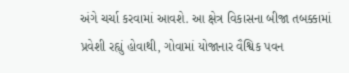અંગે ચર્ચા કરવામાં આવશે. આ ક્ષેત્ર વિકાસના બીજા તબક્કામાં પ્રવેશી રહ્યું હોવાથી, ગોવામાં યોજાનાર વૈશ્વિક પવન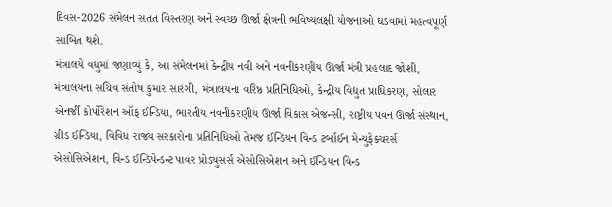દિવસ-2026 સંમેલન સતત વિસ્તરણ અને સ્વચ્છ ઊર્જા ક્ષેત્રની ભવિષ્યલક્ષી યોજનાઓ ઘડવામાં મહત્વપૂર્ણ સાબિત થશે.
મંત્રાલયે વધુમાં જણાવ્યું કે, આ સંમેલનમાં કેન્દ્રીય નવી અને નવનીકરણીય ઊર્જા મંત્રી પ્રહલાદ જોશી, મંત્રાલયના સચિવ સંતોષ કુમાર સારંગી, મંત્રાલયના વરિષ્ઠ પ્રતિનિધિઓ, કેન્દ્રીય વિદ્યુત પ્રાધિકરણ, સોલાર એનર્જી કોર્પોરેશન ઑફ ઈન્ડિયા, ભારતીય નવનીકરણીય ઊર્જા વિકાસ એજન્સી, રાષ્ટ્રીય પવન ઊર્જા સંસ્થાન, ગ્રીડ ઈન્ડિયા, વિવિધ રાજ્ય સરકારોના પ્રતિનિધિઓ તેમજ ઈન્ડિયન વિન્ડ ટર્બાઈન મેન્યુફેક્ચરર્સ એસોસિએશન, વિન્ડ ઈન્ડિપેન્ડન્ટ પાવર પ્રોડ્યુસર્સ એસોસિએશન અને ઈન્ડિયન વિન્ડ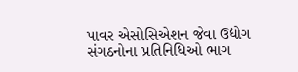પાવર એસોસિએશન જેવા ઉદ્યોગ સંગઠનોના પ્રતિનિધિઓ ભાગ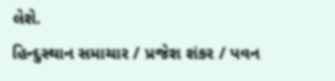લેશે.
હિન્દુસ્થાન સમાચાર / પ્રજેશ શંકર / પવન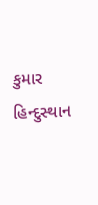કુમાર
હિન્દુસ્થાન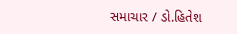સમાચાર / ડો.હિતેશ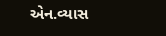એન.વ્યાસ